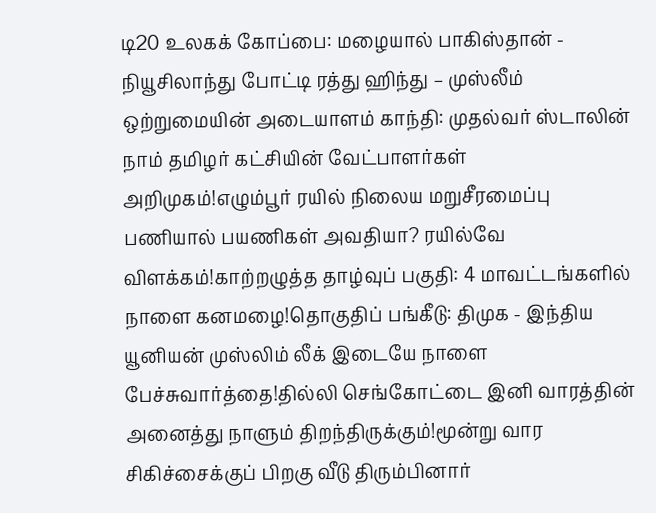டி20 உலகக் கோப்பை: மழையால் பாகிஸ்தான் - நியூசிலாந்து போட்டி ரத்து ஹிந்து – முஸ்லீம் ஒற்றுமையின் அடையாளம் காந்தி: முதல்வர் ஸ்டாலின் நாம் தமிழர் கட்சியின் வேட்பாளர்கள் அறிமுகம்!எழும்பூர் ரயில் நிலைய மறுசீரமைப்பு பணியால் பயணிகள் அவதியா? ரயில்வே விளக்கம்!காற்றழுத்த தாழ்வுப் பகுதி: 4 மாவட்டங்களில் நாளை கனமழை!தொகுதிப் பங்கீடு: திமுக - இந்திய யூனியன் முஸ்லிம் லீக் இடையே நாளை பேச்சுவார்த்தை!தில்லி செங்கோட்டை இனி வாரத்தின் அனைத்து நாளும் திறந்திருக்கும்!மூன்று வார சிகிச்சைக்குப் பிறகு வீடு திரும்பினார்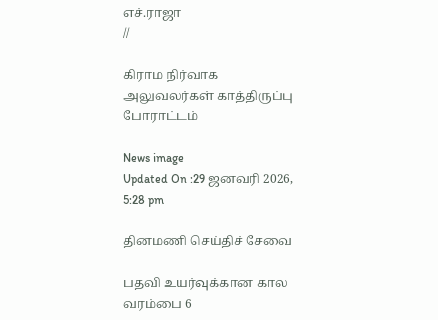எச்.ராஜா
//

கிராம நிர்வாக அலுவலர்கள் காத்திருப்பு போராட்டம்

News image
Updated On :29 ஜனவரி 2026, 5:28 pm

தினமணி செய்திச் சேவை

பதவி உயர்வுக்கான கால வரம்பை 6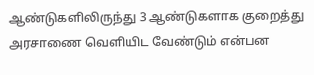ஆண்டுகளிலிருந்து 3 ஆண்டுகளாக குறைத்து அரசாணை வெளியிட வேண்டும் என்பன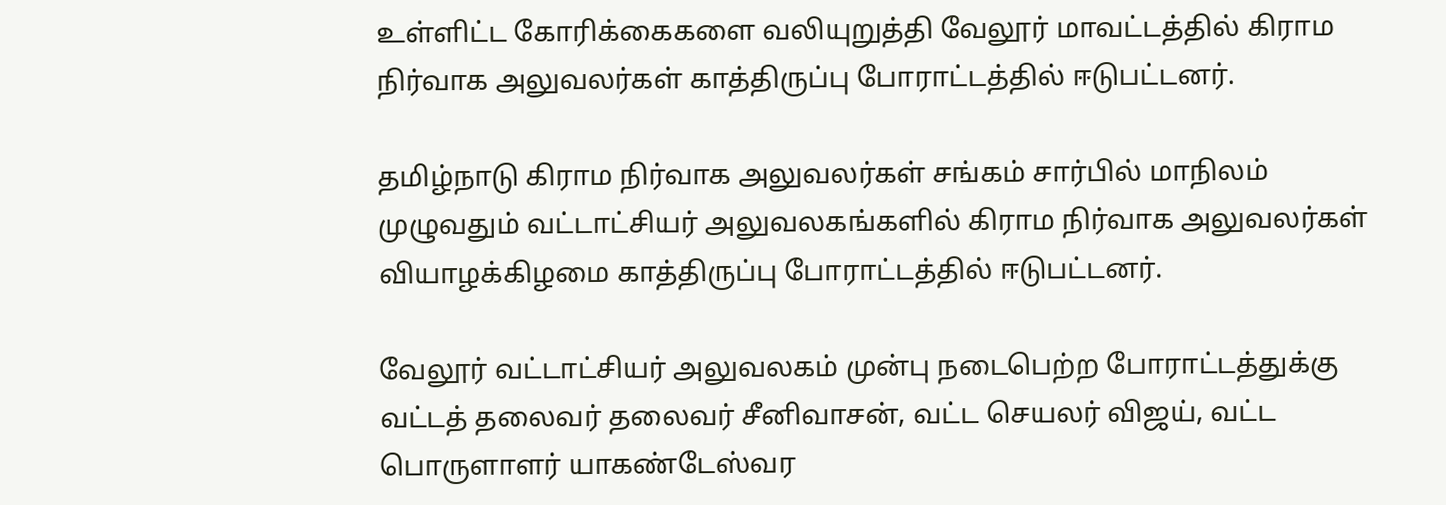உள்ளிட்ட கோரிக்கைகளை வலியுறுத்தி வேலூர் மாவட்டத்தில் கிராம நிர்வாக அலுவலர்கள் காத்திருப்பு போராட்டத்தில் ஈடுபட்டனர்.

தமிழ்நாடு கிராம நிர்வாக அலுவலர்கள் சங்கம் சார்பில் மாநிலம் முழுவதும் வட்டாட்சியர் அலுவலகங்களில் கிராம நிர்வாக அலுவலர்கள் வியாழக்கிழமை காத்திருப்பு போராட்டத்தில் ஈடுபட்டனர்.

வேலூர் வட்டாட்சியர் அலுவலகம் முன்பு நடைபெற்ற போராட்டத்துக்கு வட்டத் தலைவர் தலைவர் சீனிவாசன், வட்ட செயலர் விஜய், வட்ட பொருளாளர் யாகண்டேஸ்வர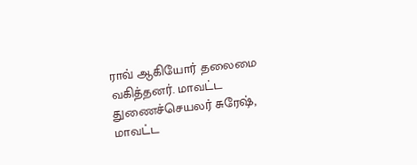ராவ் ஆகியோர் தலைமை வகித்தனர். மாவட்ட துணைச்செயலர் சுரேஷ், மாவட்ட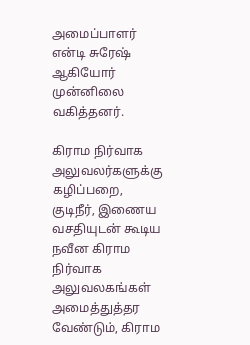அமைப்பாளர் என்டி சுரேஷ் ஆகியோர் முன்னிலை வகித்தனர்.

கிராம நிர்வாக அலுவலர்களுக்கு கழிப்பறை, குடிநீர், இணைய வசதியுடன் கூடிய நவீன கிராம நிர்வாக அலுவலகங்கள் அமைத்துத்தர வேண்டும், கிராம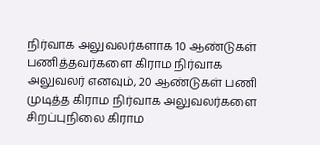நிர்வாக அலுவலர்களாக 10 ஆண்டுகள் பணித்தவர்களை கிராம நிர்வாக அலுவலர் எனவும், 20 ஆண்டுகள் பணி முடித்த கிராம நிர்வாக அலுவலர்களை சிறப்புநிலை கிராம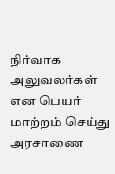நிர்வாக அலுவலர்கள் என பெயர் மாற்றம் செய்து அரசாணை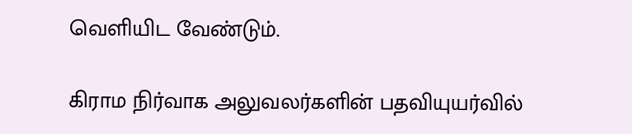வெளியிட வேண்டும்.

கிராம நிர்வாக அலுவலர்களின் பதவியுயர்வில்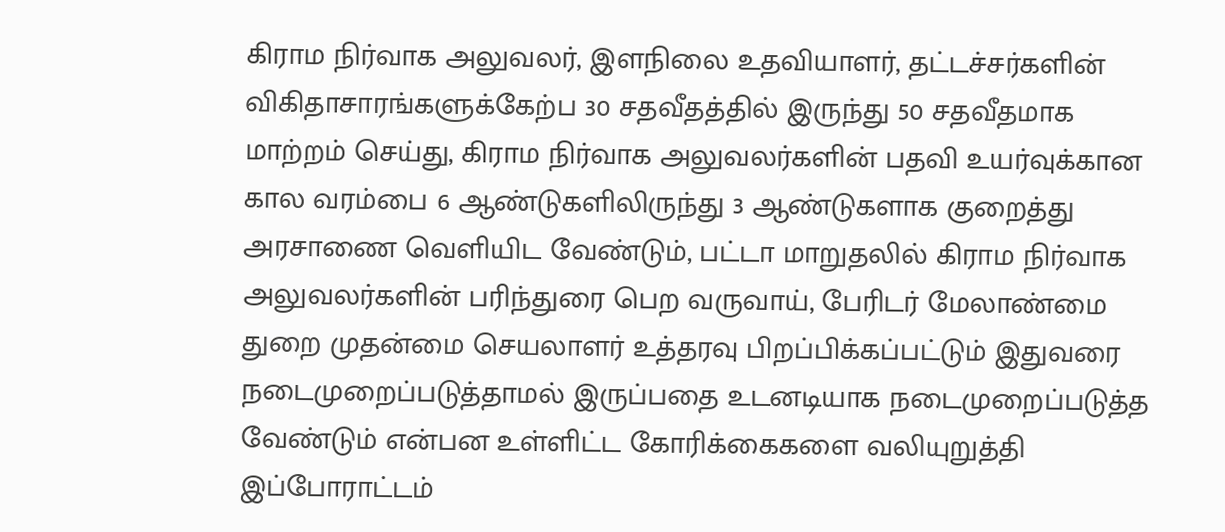கிராம நிர்வாக அலுவலர், இளநிலை உதவியாளர், தட்டச்சர்களின் விகிதாசாரங்களுக்கேற்ப 30 சதவீதத்தில் இருந்து 50 சதவீதமாக மாற்றம் செய்து, கிராம நிர்வாக அலுவலர்களின் பதவி உயர்வுக்கான கால வரம்பை 6 ஆண்டுகளிலிருந்து 3 ஆண்டுகளாக குறைத்து அரசாணை வெளியிட வேண்டும், பட்டா மாறுதலில் கிராம நிர்வாக அலுவலர்களின் பரிந்துரை பெற வருவாய், பேரிடர் மேலாண்மை துறை முதன்மை செயலாளர் உத்தரவு பிறப்பிக்கப்பட்டும் இதுவரை நடைமுறைப்படுத்தாமல் இருப்பதை உடனடியாக நடைமுறைப்படுத்த வேண்டும் என்பன உள்ளிட்ட கோரிக்கைகளை வலியுறுத்தி இப்போராட்டம்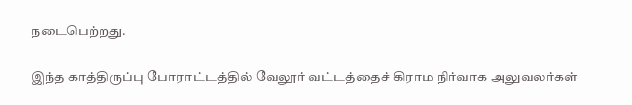நடைபெற்றது.

இந்த காத்திருப்பு போராட்டத்தில் வேலூர் வட்டத்தைச் கிராம நிர்வாக அலுவலர்கள்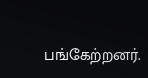பங்கேற்றனர்.